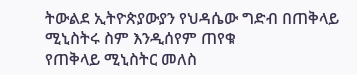ትውልደ ኢትዮጵያውያን የህዳሴው ግድብ በጠቅላይ ሚኒስትሩ ስም እንዲሰየም ጠየቁ
የጠቅላይ ሚኒስትር መለስ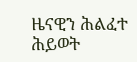ዜናዊን ሕልፈተ ሕይወት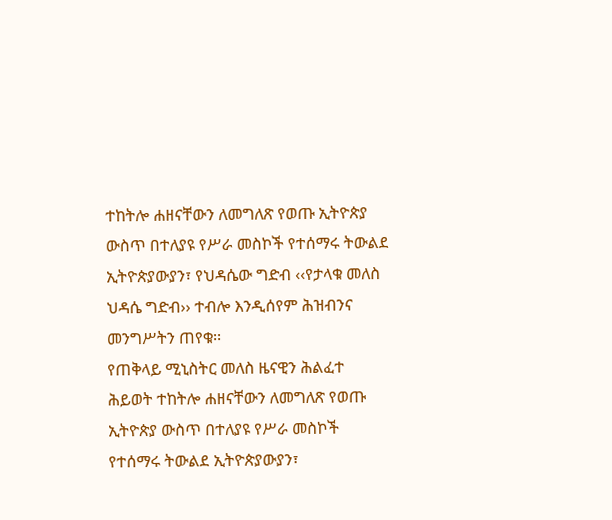ተከትሎ ሐዘናቸውን ለመግለጽ የወጡ ኢትዮጵያ ውስጥ በተለያዩ የሥራ መስኮች የተሰማሩ ትውልደ ኢትዮጵያውያን፣ የህዳሴው ግድብ ‹‹የታላቁ መለስ ህዳሴ ግድብ›› ተብሎ እንዲሰየም ሕዝብንና መንግሥትን ጠየቁ፡፡
የጠቅላይ ሚኒስትር መለስ ዜናዊን ሕልፈተ ሕይወት ተከትሎ ሐዘናቸውን ለመግለጽ የወጡ ኢትዮጵያ ውስጥ በተለያዩ የሥራ መስኮች የተሰማሩ ትውልደ ኢትዮጵያውያን፣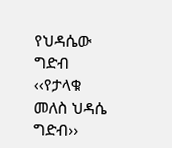የህዳሴው ግድብ ‹‹የታላቁ መለስ ህዳሴ ግድብ››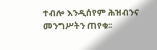ተብሎ እንዲሰየም ሕዝብንና መንግሥትን ጠየቁ፡፡